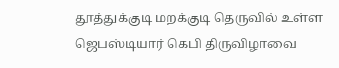தூத்துக்குடி மறக்குடி தெருவில் உள்ள ஜெபஸ்டியார் கெபி திருவிழாவை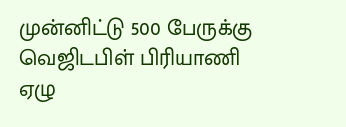முன்னிட்டு 500 பேருக்கு வெஜிடபிள் பிரியாணி ஏழு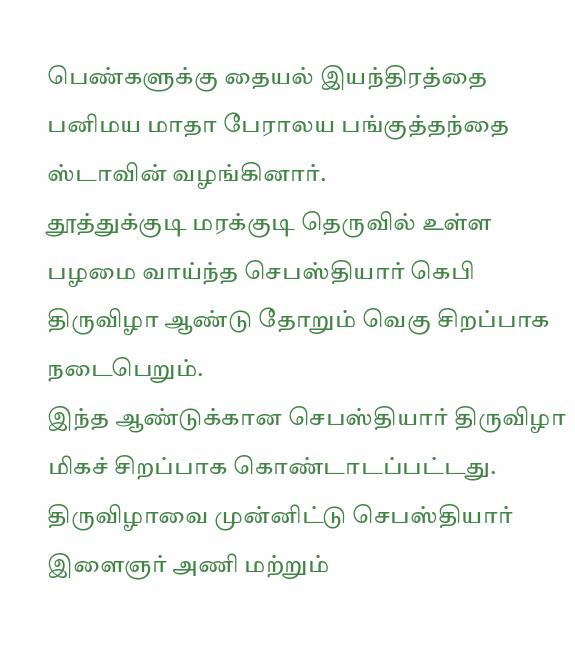பெண்களுக்கு தையல் இயந்திரத்தை பனிமய மாதா பேராலய பங்குத்தந்தை ஸ்டாவின் வழங்கினார்.
தூத்துக்குடி மரக்குடி தெருவில் உள்ள பழமை வாய்ந்த செபஸ்தியார் கெபி திருவிழா ஆண்டு தோறும் வெகு சிறப்பாக நடைபெறும்.
இந்த ஆண்டுக்கான செபஸ்தியார் திருவிழா மிகச் சிறப்பாக கொண்டாடப்பட்டது. திருவிழாவை முன்னிட்டு செபஸ்தியார் இளைஞர் அணி மற்றும்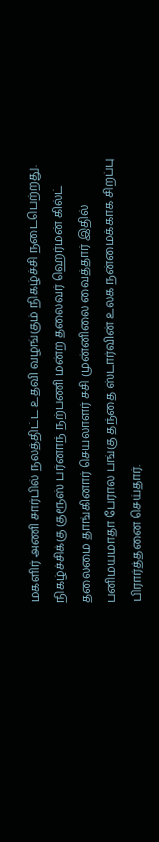மகளிர் அணி சார்பில் நலத்திட்ட உதவி வழங்கும் நிகழ்ச்சி நடைபெற்றது. நிகழ்ச்சிக்கு குரூஸ் பர்னாந் நற்பணி மன்ற தலைவர் ஹெர்மன் கில்ட் தலைமை தாங்கினார் செயலாளர் சசி முன்னிலை வைத்தார் இதில் பனிமயமாதா பேரால பங்கு தந்தை ஸ்டார்வின் உலக நன்மைக்காக சிறப்பு பிரார்த்தனை செய்தார்.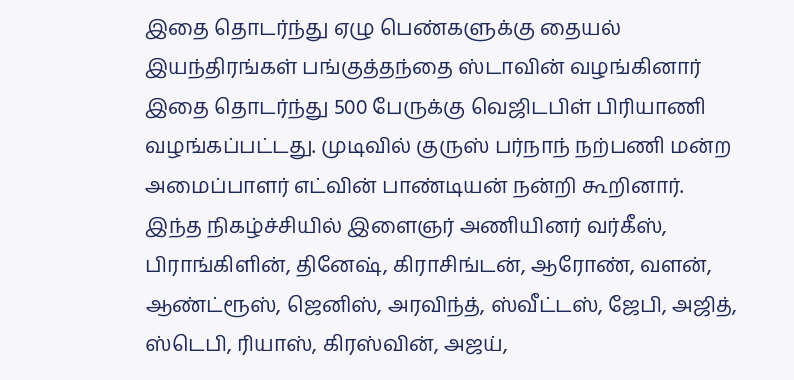இதை தொடர்ந்து ஏழு பெண்களுக்கு தையல் இயந்திரங்கள் பங்குத்தந்தை ஸ்டாவின் வழங்கினார் இதை தொடர்ந்து 500 பேருக்கு வெஜிடபிள் பிரியாணி வழங்கப்பட்டது. முடிவில் குருஸ் பர்நாந் நற்பணி மன்ற அமைப்பாளர் எட்வின் பாண்டியன் நன்றி கூறினார்.
இந்த நிகழ்ச்சியில் இளைஞர் அணியினர் வர்கீஸ், பிராங்கிளின், தினேஷ், கிராசிங்டன், ஆரோண், வளன், ஆண்ட்ரூஸ், ஜெனிஸ், அரவிந்த், ஸ்வீட்டஸ், ஜேபி, அஜித், ஸ்டெபி, ரியாஸ், கிரஸ்வின், அஜய்,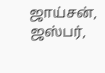ஜாய்சன், ஜஸ்பர்,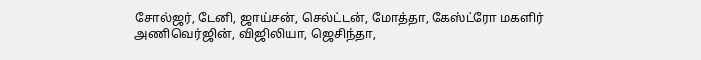சோல்ஜர், டேனி, ஜாய்சன், செல்ட்டன், மோத்தா, கேஸ்ட்ரோ மகளிர் அணிவெர்ஜின், விஜிலியா, ஜெசிந்தா,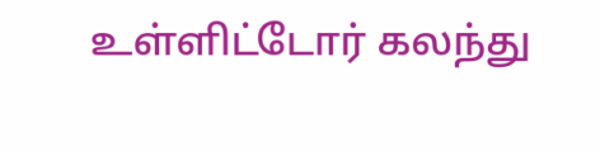உள்ளிட்டோர் கலந்து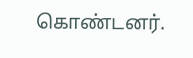கொண்டனர்.